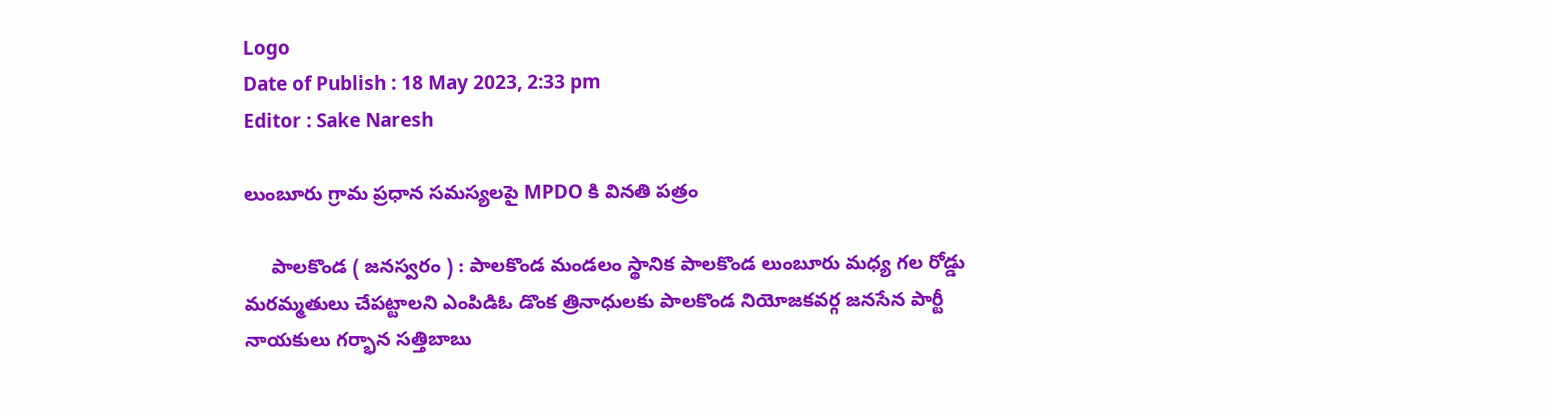Logo
Date of Publish : 18 May 2023, 2:33 pm
Editor : Sake Naresh

లుంబూరు గ్రామ ప్రధాన సమస్యలపై MPDO కి వినతి పత్రం

     పాలకొండ ( జనస్వరం ) : పాలకొండ మండలం స్థానిక పాలకొండ లుంబూరు మధ్య గల రోడ్డు మరమ్మతులు చేపట్టాలని ఎంపిడిఓ డొంక త్రినాధులకు పాలకొండ నియోజకవర్గ జనసేన పార్టీ నాయకులు గర్భాన సత్తిబాబు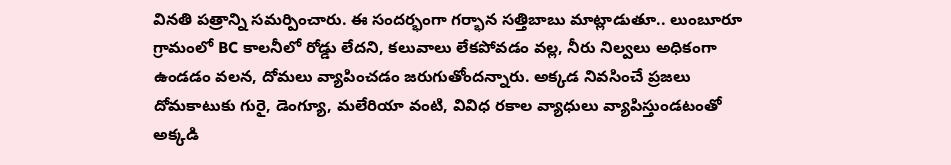వినతి పత్రాన్ని సమర్పించారు. ఈ సందర్భంగా గర్భాన సత్తిబాబు మాట్లాడుతూ.. లుంబూరూ గ్రామంలో BC కాలనీలో రోడ్డు లేదని, కలువాలు లేకపోవడం వల్ల, నీరు నిల్వలు అధికంగా ఉండడం వలన, దోమలు వ్యాపించడం జరుగుతోందన్నారు. అక్కడ నివసించే ప్రజలు దోమకాటుకు గురై, డెంగ్యూ, మలేరియా వంటి, వివిధ రకాల వ్యాధులు వ్యాపిస్తుండటంతో అక్కడి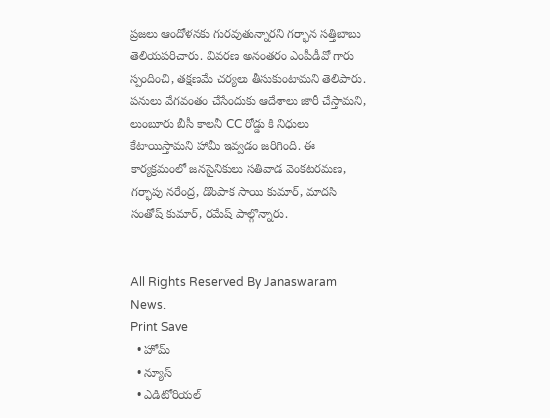ప్రజలు ఆందోళనకు గురవుతున్నారని గర్భాన సత్తిబాబు తెలియపరిచారు. వివరణ అనంతరం ఎంపీడీవో గారు స్పందించి, తక్షణమే చర్యలు తీసుకుంటామని తెలిపారు. పనులు వేగవంతం చేసేందుకు ఆదేశాలు జారీ చేస్తామని, లుంబూరు బీసీ కాలనీ CC రోడ్డు కి నిధులు కేటాయిస్తామని హామీ ఇవ్వడం జరిగింది. ఈ కార్యక్రమంలో జనసైనికులు సతివాడ వెంకటరమణ, గర్భాపు నరేంద్ర, డొంపాక సాయి కుమార్, మాదసి సంతోష్ కుమార్, రమేష్ పాల్గొన్నారు.


All Rights Reserved By Janaswaram News.
Print Save
  • హోమ్
  • న్యూస్
  • ఎడిటోరియల్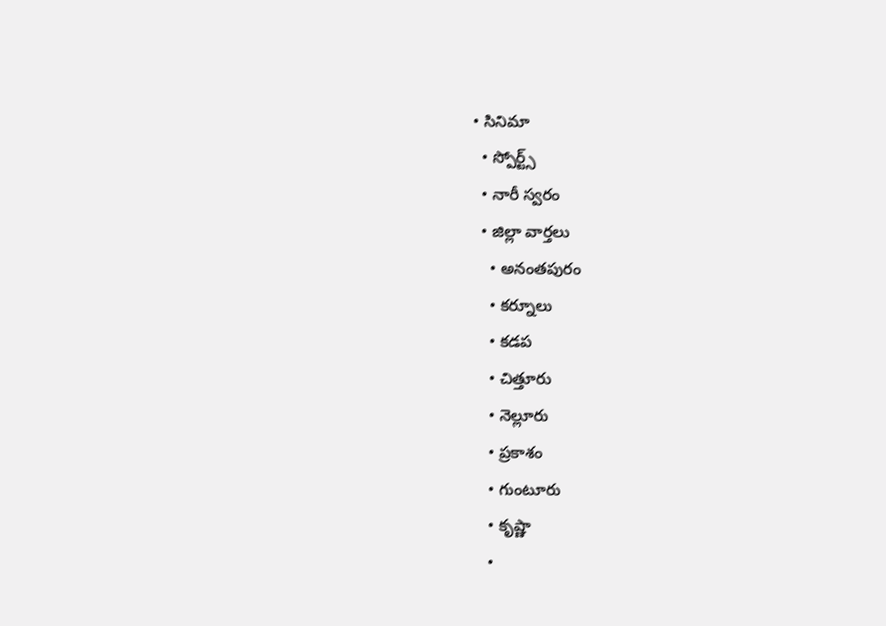• సినిమా
  • స్పోర్ట్స్
  • నారీ స్వరం
  • జిల్లా వార్తలు
    • అనంతపురం
    • కర్నూలు
    • కడప
    • చిత్తూరు
    • నెల్లూరు
    • ప్రకాశం
    • గుంటూరు
    • కృష్ణా
    •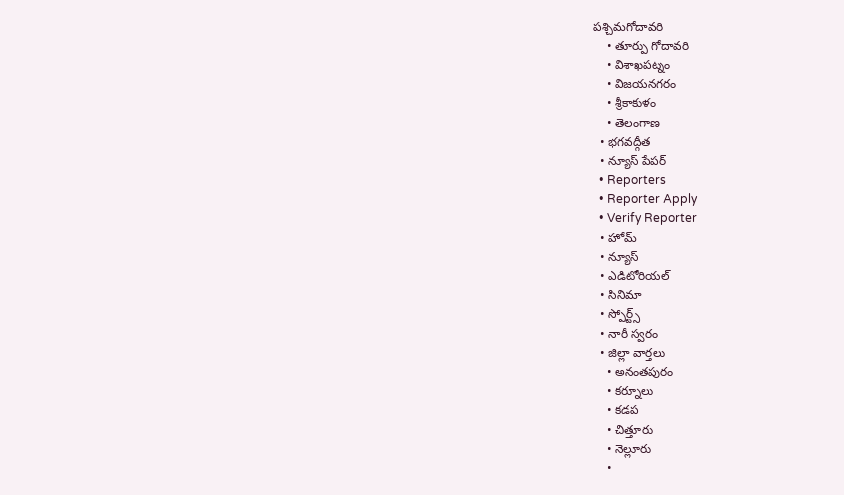పశ్చిమగోదావరి
    • తూర్పు గోదావరి
    • విశాఖపట్నం
    • విజయనగరం
    • శ్రీకాకుళం
    • తెలంగాణ
  • భగవద్గీత
  • న్యూస్ పేపర్
  • Reporters
  • Reporter Apply
  • Verify Reporter
  • హోమ్
  • న్యూస్
  • ఎడిటోరియల్
  • సినిమా
  • స్పోర్ట్స్
  • నారీ స్వరం
  • జిల్లా వార్తలు
    • అనంతపురం
    • కర్నూలు
    • కడప
    • చిత్తూరు
    • నెల్లూరు
    •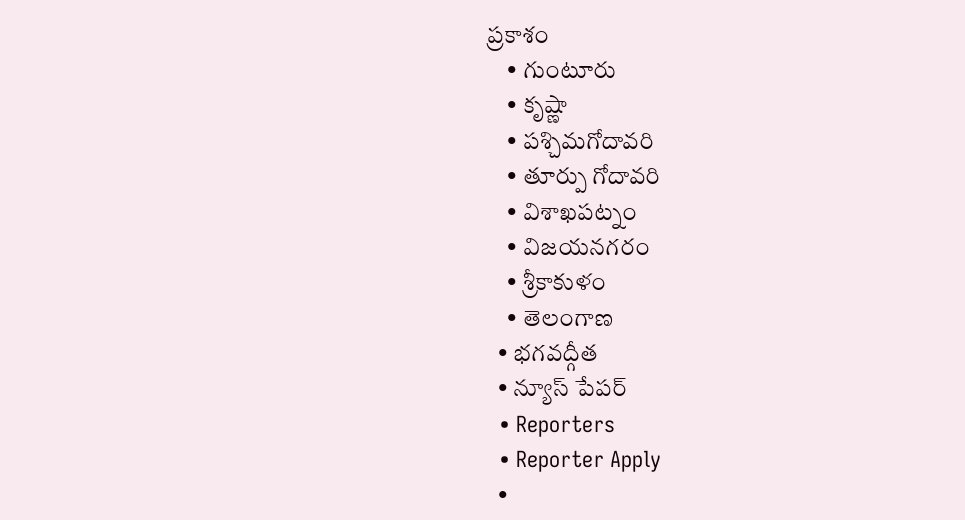ప్రకాశం
    • గుంటూరు
    • కృష్ణా
    • పశ్చిమగోదావరి
    • తూర్పు గోదావరి
    • విశాఖపట్నం
    • విజయనగరం
    • శ్రీకాకుళం
    • తెలంగాణ
  • భగవద్గీత
  • న్యూస్ పేపర్
  • Reporters
  • Reporter Apply
  •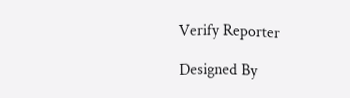Verify Reporter

Designed By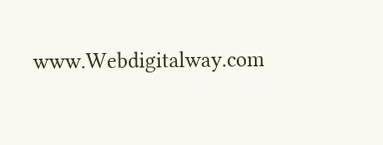www.Webdigitalway.com